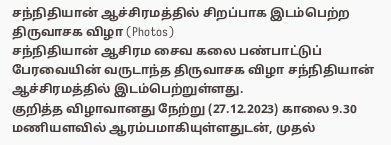சந்நிதியான் ஆச்சிரமத்தில் சிறப்பாக இடம்பெற்ற திருவாசக விழா (Photos)
சந்நிதியான் ஆசிரம சைவ கலை பண்பாட்டுப் பேரவையின் வருடாந்த திருவாசக விழா சந்நிதியான் ஆச்சிரமத்தில் இடம்பெற்றுள்ளது.
குறித்த விழாவானது நேற்று (27.12.2023) காலை 9.30 மணியளவில் ஆரம்பமாகியுள்ளதுடன், முதல்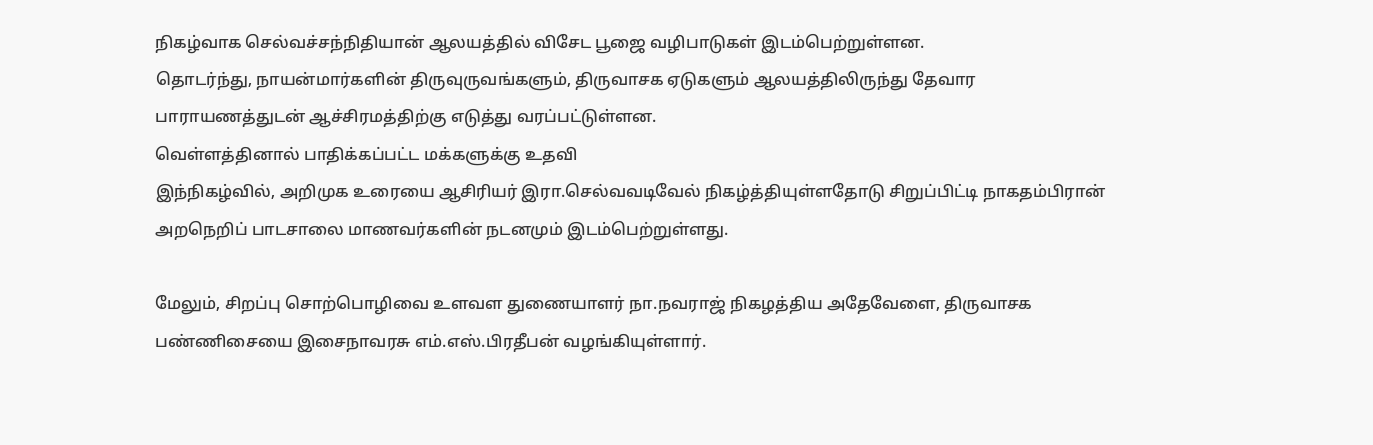நிகழ்வாக செல்வச்சந்நிதியான் ஆலயத்தில் விசேட பூஜை வழிபாடுகள் இடம்பெற்றுள்ளன.
தொடர்ந்து, நாயன்மார்களின் திருவுருவங்களும், திருவாசக ஏடுகளும் ஆலயத்திலிருந்து தேவார பாராயணத்துடன் ஆச்சிரமத்திற்கு எடுத்து வரப்பட்டுள்ளன.
வெள்ளத்தினால் பாதிக்கப்பட்ட மக்களுக்கு உதவி
இந்நிகழ்வில், அறிமுக உரையை ஆசிரியர் இரா.செல்வவடிவேல் நிகழ்த்தியுள்ளதோடு சிறுப்பிட்டி நாகதம்பிரான் அறநெறிப் பாடசாலை மாணவர்களின் நடனமும் இடம்பெற்றுள்ளது.

மேலும், சிறப்பு சொற்பொழிவை உளவள துணையாளர் நா.நவராஜ் நிகழத்திய அதேவேளை, திருவாசக பண்ணிசையை இசைநாவரசு எம்.எஸ்.பிரதீபன் வழங்கியுள்ளார்.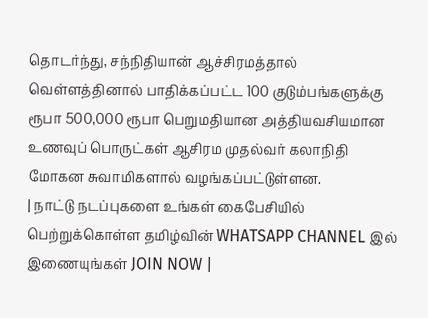தொடர்ந்து, சந்நிதியான் ஆச்சிரமத்தால் வெள்ளத்தினால் பாதிக்கப்பட்ட 100 குடும்பங்களுக்கு ரூபா 500,000 ரூபா பெறுமதியான அத்தியவசியமான உணவுப் பொருட்கள் ஆசிரம முதல்வர் கலாநிதி மோகன சுவாமிகளால் வழங்கப்பட்டுள்ளன.
| நாட்டு நடப்புகளை உங்கள் கைபேசியில் பெற்றுக்கொள்ள தமிழ்வின் WHATSAPP CHANNEL இல் இணையுங்கள் JOIN NOW |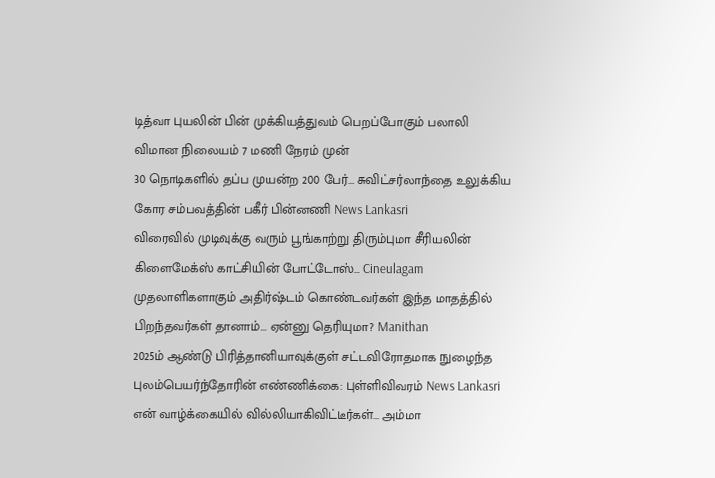டித்வா புயலின் பின் முக்கியத்துவம் பெறப்போகும் பலாலி விமான நிலையம் 7 மணி நேரம் முன்
30 நொடிகளில் தப்ப முயன்ற 200 பேர்... சுவிட்சர்லாந்தை உலுக்கிய கோர சம்பவத்தின் பகீர் பின்னணி News Lankasri
விரைவில் முடிவுக்கு வரும் பூங்காற்று திரும்புமா சீரியலின் கிளைமேக்ஸ் காட்சியின் போட்டோஸ்... Cineulagam
முதலாளிகளாகும் அதிர்ஷ்டம் கொண்டவர்கள் இந்த மாதத்தில் பிறந்தவர்கள் தானாம்... ஏன்னு தெரியுமா? Manithan
2025ம் ஆண்டு பிரித்தானியாவுக்குள் சட்டவிரோதமாக நுழைந்த புலம்பெயர்ந்தோரின் எண்ணிக்கை: புள்ளிவிவரம் News Lankasri
என் வாழ்க்கையில் வில்லியாகிவிட்டீர்கள்... அம்மா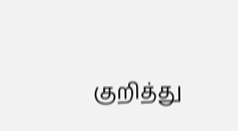குறித்து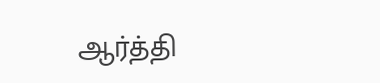ஆர்த்தி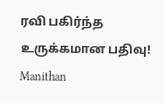ரவி பகிர்ந்த உருக்கமான பதிவு! Manithan